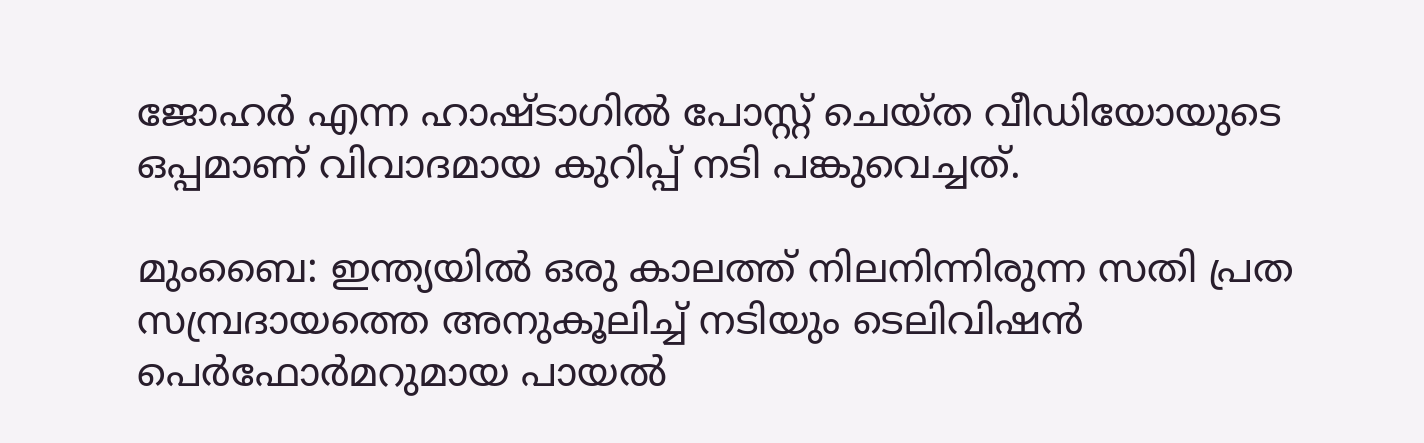ജോഹര്‍ എന്ന ഹാഷ്ടാഗില്‍ പോസ്റ്റ് ചെയ്ത വീഡിയോയുടെ ഒപ്പമാണ് വിവാദമായ കുറിപ്പ് നടി പങ്കുവെച്ചത്.

മുംബൈ: ഇന്ത്യയില്‍ ഒരു കാലത്ത് നിലനിന്നിരുന്ന സതി പ്രത സമ്പ്രദായത്തെ അനുകൂലിച്ച് നടിയും ടെലിവിഷന്‍ പെര്‍ഫോര്‍മറുമായ പായല്‍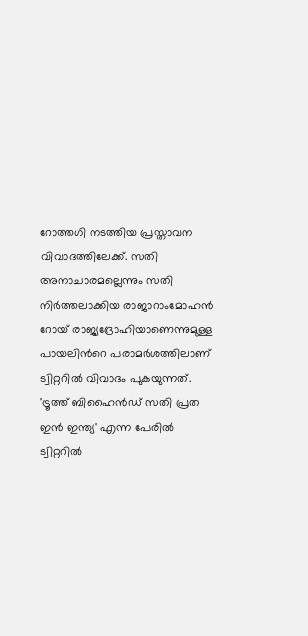റോത്തഗി നടത്തിയ പ്രസ്താവന വിവാദത്തിലേക്ക്. സതി അനാചാരമല്ലെന്നും സതി നിര്‍ത്തലാക്കിയ രാജാറാംമോഹന്‍ റോയ് രാജ്യദ്രോഹിയാണെന്നുമുള്ള പായലിന്‍റെ പരാമര്‍ശത്തിലാണ് ട്വിറ്ററില്‍ വിവാദം പുകയുന്നത്. 'ട്രൂത്ത് ബിഹൈന്‍ഡ് സതി പ്രത ഇന്‍ ഇന്ത്യ' എന്ന പേരില്‍ ട്വിറ്ററില്‍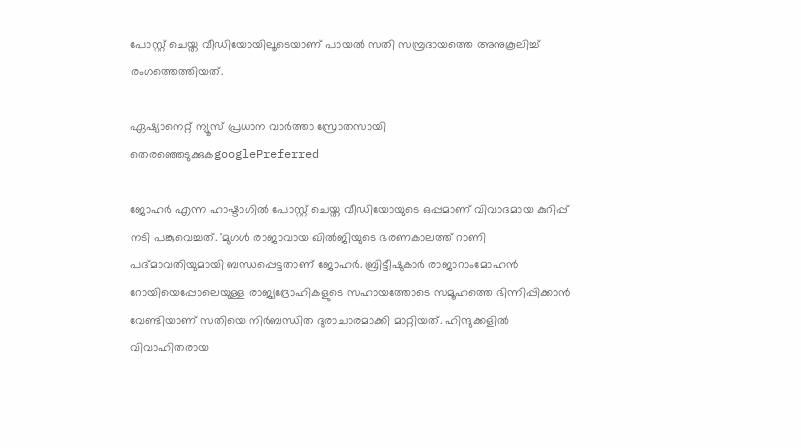പോസ്റ്റ് ചെയ്ത വീഡിയോയിലൂടെയാണ് പായല്‍ സതി സമ്പ്രദായത്തെ അനുകൂലിച്ച് രംഗത്തെത്തിയത്.

ഏഷ്യാനെറ്റ് ന്യൂസ് പ്രധാന വാർത്താ സ്രോതസായി തെരഞ്ഞെടുക്കുകgooglePreferred

ജോഹര്‍ എന്ന ഹാഷ്ടാഗില്‍ പോസ്റ്റ് ചെയ്ത വീഡിയോയുടെ ഒപ്പമാണ് വിവാദമായ കുറിപ്പ് നടി പങ്കുവെച്ചത്. 'മുഗള്‍ രാജാവായ ഖില്‍ജിയുടെ ഭരണകാലത്ത് റാണി പദ്മാവതിയുമായി ബന്ധപ്പെട്ടതാണ് ജോഹര്‍. ബ്രിട്ടീഷുകാര്‍ രാജാറാംമോഹന്‍ റോയിയെപ്പോലെയുള്ള രാജ്യദ്രോഹികളുടെ സഹായത്തോടെ സമൂഹത്തെ ഭിന്നിപ്പിക്കാന്‍ വേണ്ടിയാണ് സതിയെ നിര്‍ബന്ധിത ദുരാചാരമാക്കി മാറ്റിയത്. ഹിന്ദുക്കളില്‍ വിവാഹിതരായ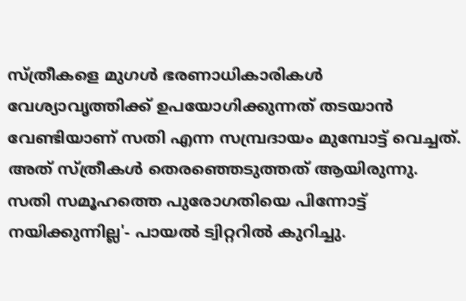സ്ത്രീകളെ മുഗള്‍ ഭരണാധികാരികള്‍ വേശ്യാവൃത്തിക്ക് ഉപയോഗിക്കുന്നത് തടയാന്‍ വേണ്ടിയാണ് സതി എന്ന സമ്പ്രദായം മുമ്പോട്ട് വെച്ചത്. അത് സ്ത്രീകള്‍ തെരഞ്ഞെടുത്തത് ആയിരുന്നു. സതി സമൂഹത്തെ പുരോഗതിയെ പിന്നോട്ട് നയിക്കുന്നില്ല'- പായല്‍ ട്വിറ്ററില്‍ കുറിച്ചു.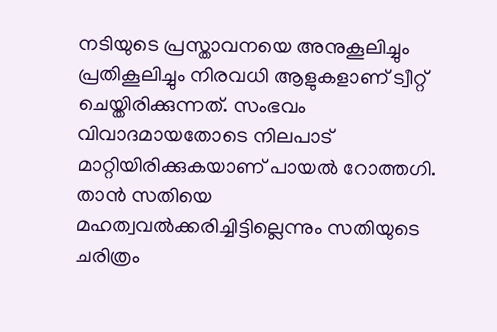നടിയുടെ പ്രസ്താവനയെ അനുകൂലിച്ചും പ്രതികൂലിച്ചും നിരവധി ആളുകളാണ് ട്വീറ്റ് ചെയ്തിരിക്കുന്നത്. സംഭവം വിവാദമായതോടെ നിലപാട് മാറ്റിയിരിക്കുകയാണ് പായല്‍ റോത്തഗി. താന്‍ സതിയെ മഹത്വവല്‍ക്കരിച്ചിട്ടില്ലെന്നും സതിയുടെ ചരിത്രം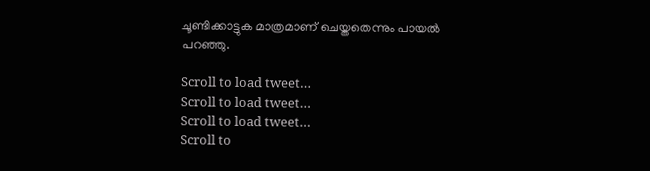ചൂണ്ടിക്കാട്ടുക മാത്രമാണ് ചെയ്തതെന്നും പായല്‍ പറഞ്ഞു.

Scroll to load tweet…
Scroll to load tweet…
Scroll to load tweet…
Scroll to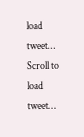load tweet…
Scroll to load tweet…